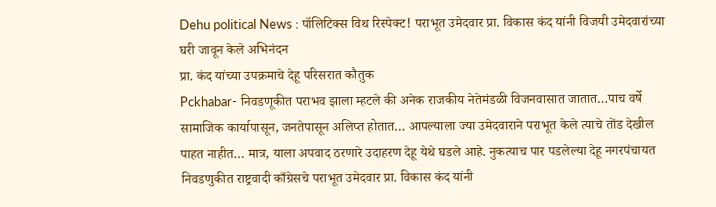Dehu political News : पॉलिटिक्स विथ रिस्पेक्ट! पराभूत उमेदवार प्रा. विकास कंद यांनी विजयी उमेदवारांच्या घरी जावून केले अभिनंदन
प्रा. कंद यांच्या उपक्रमाचे देहू परिसरात कौतुक
Pckhabar- निवडणूकीत पराभव झाला म्हटले की अनेक राजकीय नेतेमंडळी विजनवासात जातात…पाच वर्षे सामाजिक कार्यापासून, जनतेपासून अलिप्त होतात… आपल्याला ज्या उमेदवाराने पराभूत केले त्याचे तोंड देखील पाहत नाहीत… मात्र, याला अपवाद ठरणारे उदाहरण देहू येथे घडले आहे. नुकत्याच पार पडलेल्या देहू नगरपंचायत निवडणुकीत राष्ट्रवादी काँग्रेसचे पराभूत उमेदवार प्रा. विकास कंद यांनी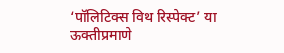‘पॉलिटिक्स विथ रिस्पेक्ट’ या ऊक्तीप्रमाणे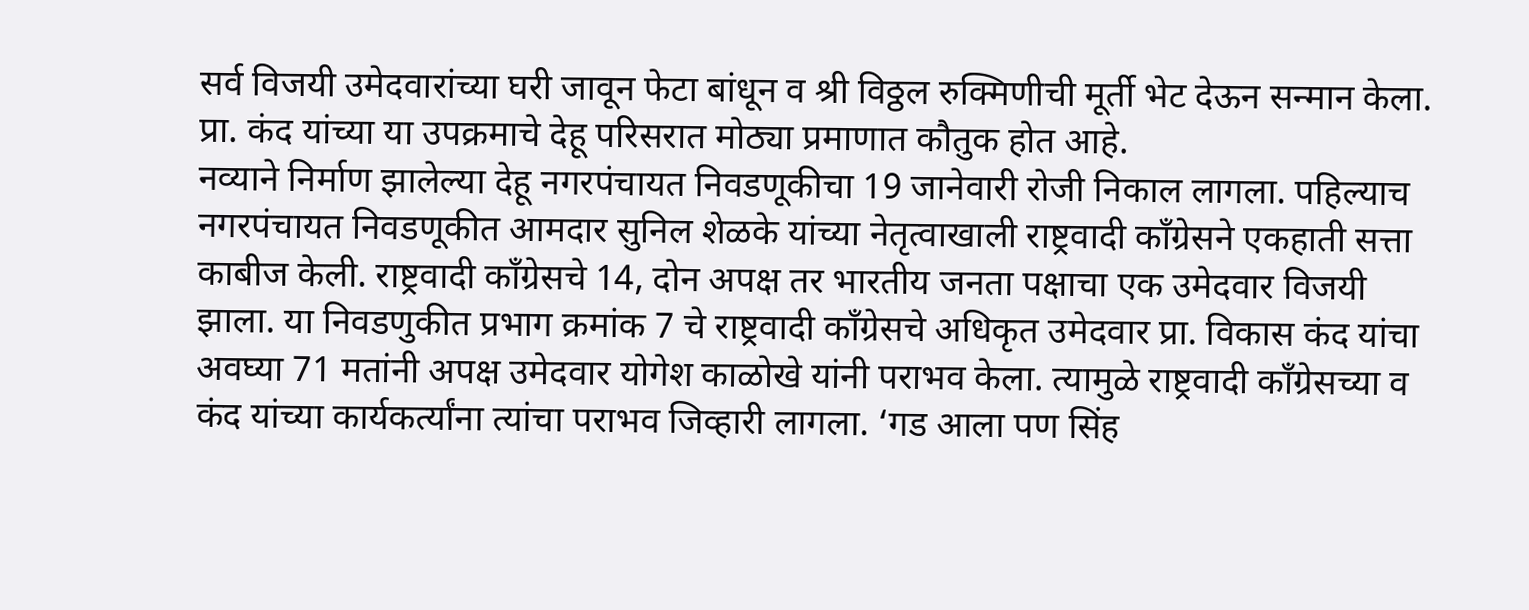सर्व विजयी उमेदवारांच्या घरी जावून फेटा बांधून व श्री विठ्ठल रुक्मिणीची मूर्ती भेट देऊन सन्मान केला.
प्रा. कंद यांच्या या उपक्रमाचे देहू परिसरात मोठ्या प्रमाणात कौतुक होत आहे.
नव्याने निर्माण झालेल्या देहू नगरपंचायत निवडणूकीचा 19 जानेवारी रोजी निकाल लागला. पहिल्याच नगरपंचायत निवडणूकीत आमदार सुनिल शेळके यांच्या नेतृत्वाखाली राष्ट्रवादी काँग्रेसने एकहाती सत्ता काबीज केली. राष्ट्रवादी काँग्रेसचे 14, दोन अपक्ष तर भारतीय जनता पक्षाचा एक उमेदवार विजयी झाला. या निवडणुकीत प्रभाग क्रमांक 7 चे राष्ट्रवादी काँग्रेसचे अधिकृत उमेदवार प्रा. विकास कंद यांचा अवघ्या 71 मतांनी अपक्ष उमेदवार योगेश काळोखे यांनी पराभव केला. त्यामुळे राष्ट्रवादी काँग्रेसच्या व कंद यांच्या कार्यकर्त्यांना त्यांचा पराभव जिव्हारी लागला. ‘गड आला पण सिंह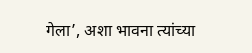गेला’, अशा भावना त्यांच्या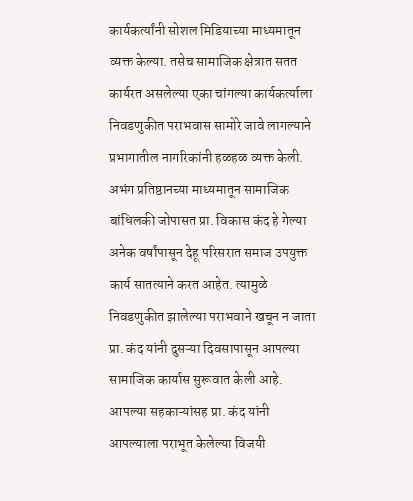कार्यकर्त्यांनी सोशल मिडियाच्या माध्यमातून व्यक्त केल्या. तसेच सामाजिक क्षेत्रात सतत कार्यरत असलेल्या एका चांगल्या कार्यकर्त्याला निवडणुकीत पराभवास सामोरे जावे लागल्याने प्रभागातील नागरिकांनी हळहळ व्यक्त केली.
अभंग प्रतिष्ठानच्या माध्यमातून सामाजिक बांधिलकी जोपासत प्रा. विकास कंद हे गेल्या अनेक वर्षांपासून देहू परिसरात समाज उपयुक्त कार्य सातत्याने करत आहेत. त्यामुळे निवडणुकीत झालेल्या पराभवाने खचून न जाता प्रा. कंद यांनी दुसऱ्या दिवसापासून आपल्या सामाजिक कार्यास सुरूवात केली आहे. आपल्या सहकाऱ्यांसह प्रा. कंद यांनी आपल्याला पराभूत केलेल्या विजयी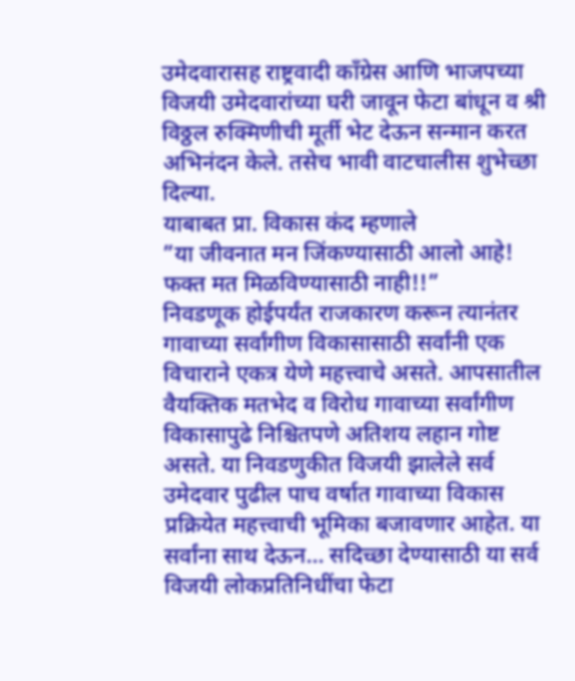उमेदवारासह राष्ट्रवादी काँग्रेस आणि भाजपच्या विजयी उमेदवारांच्या घरी जावून फेटा बांधून व श्री विठ्ठल रुक्मिणीची मूर्ती भेट देऊन सन्मान करत अभिनंदन केले. तसेच भावी वाटचालीस शुभेच्छा दिल्या.
याबाबत प्रा. विकास कंद म्हणाले
”या जीवनात मन जिंकण्यासाठी आलो आहे! फक्त मत मिळविण्यासाठी नाही!!”
निवडणूक होईपर्यंत राजकारण करून त्यानंतर गावाच्या सर्वांगीण विकासासाठी सर्वांनी एक विचाराने एकत्र येणे महत्त्वाचे असते. आपसातील वैयक्तिक मतभेद व विरोध गावाच्या सर्वांगीण विकासापुढे निश्चितपणे अतिशय लहान गोष्ट असते. या निवडणुकीत विजयी झालेले सर्व उमेदवार पुढील पाच वर्षात गावाच्या विकास प्रक्रियेत महत्त्वाची भूमिका बजावणार आहेत. या सर्वांना साथ देऊन… सदिच्छा देण्यासाठी या सर्व विजयी लोकप्रतिनिधींचा फेटा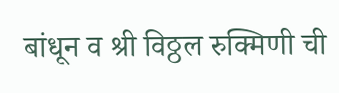बांधून व श्री विठ्ठल रुक्मिणी ची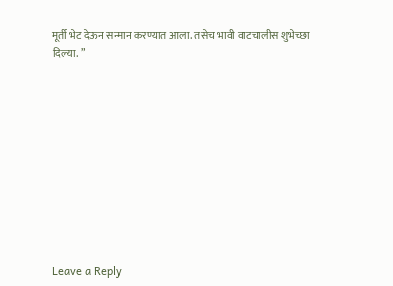मूर्ती भेट देऊन सन्मान करण्यात आला. तसेच भावी वाटचालीस शुभेच्छा दिल्या. ”











Leave a Reply